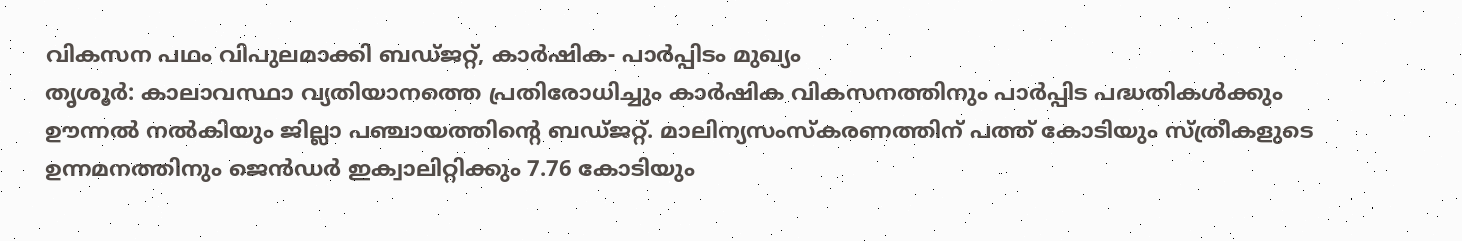വികസന പഥം വിപുലമാക്കി ബഡ്ജറ്റ്, കാർഷിക- പാർപ്പിടം മുഖ്യം
തൃശൂർ: കാലാവസ്ഥാ വ്യതിയാനത്തെ പ്രതിരോധിച്ചും കാർഷിക വികസനത്തിനും പാർപ്പിട പദ്ധതികൾക്കും ഊന്നൽ നൽകിയും ജില്ലാ പഞ്ചായത്തിന്റെ ബഡ്ജറ്റ്. മാലിന്യസംസ്കരണത്തിന് പത്ത് കോടിയും സ്ത്രീകളുടെ ഉന്നമനത്തിനും ജെൻഡർ ഇക്വാലിറ്റിക്കും 7.76 കോടിയും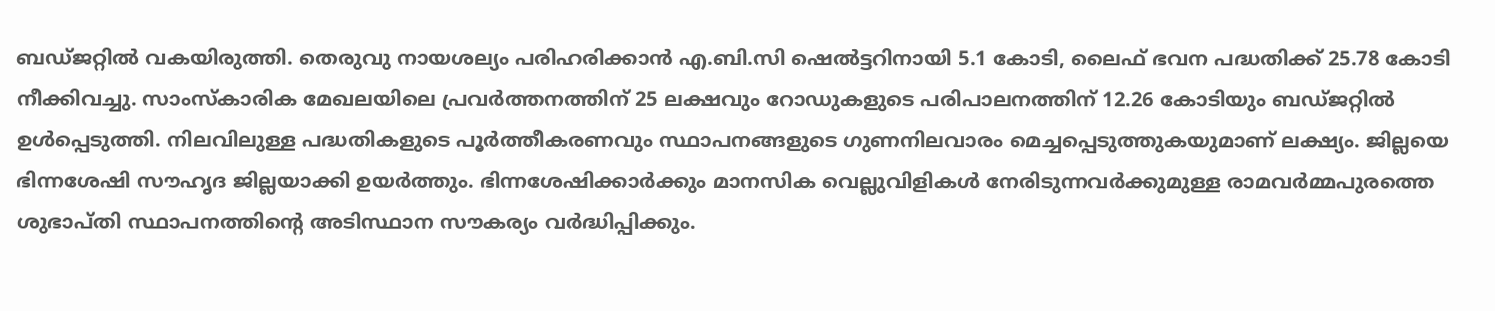ബഡ്ജറ്റിൽ വകയിരുത്തി. തെരുവു നായശല്യം പരിഹരിക്കാൻ എ.ബി.സി ഷെൽട്ടറിനായി 5.1 കോടി, ലൈഫ് ഭവന പദ്ധതിക്ക് 25.78 കോടി നീക്കിവച്ചു. സാംസ്കാരിക മേഖലയിലെ പ്രവർത്തനത്തിന് 25 ലക്ഷവും റോഡുകളുടെ പരിപാലനത്തിന് 12.26 കോടിയും ബഡ്ജറ്റിൽ ഉൾപ്പെടുത്തി. നിലവിലുള്ള പദ്ധതികളുടെ പൂർത്തീകരണവും സ്ഥാപനങ്ങളുടെ ഗുണനിലവാരം മെച്ചപ്പെടുത്തുകയുമാണ് ലക്ഷ്യം. ജില്ലയെ ഭിന്നശേഷി സൗഹൃദ ജില്ലയാക്കി ഉയർത്തും. ഭിന്നശേഷിക്കാർക്കും മാനസിക വെല്ലുവിളികൾ നേരിടുന്നവർക്കുമുള്ള രാമവർമ്മപുരത്തെ ശുഭാപ്തി സ്ഥാപനത്തിന്റെ അടിസ്ഥാന സൗകര്യം വർദ്ധിപ്പിക്കും.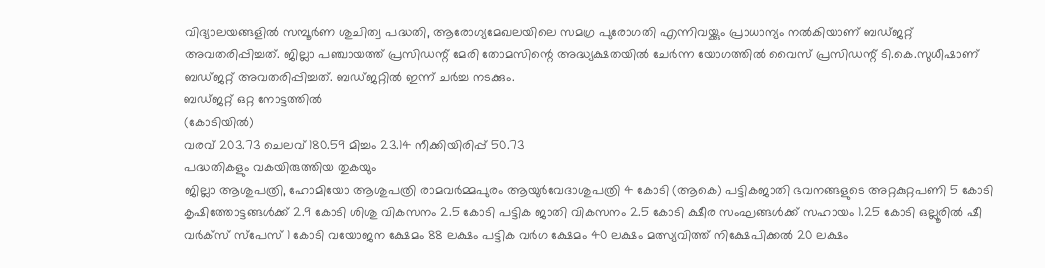വിദ്യാലയങ്ങളിൽ സമ്പൂർണ ശുചിത്വ പദ്ധതി, ആരോഗ്യമേഖലയിലെ സമഗ്ര പുരോഗതി എന്നിവയ്ക്കും പ്രാധാന്യം നൽകിയാണ് ബഡ്ജറ്റ് അവതരിപ്പിച്ചത്. ജില്ലാ പഞ്ചായത്ത് പ്രസിഡന്റ് മേരി തോമസിന്റെ അദ്ധ്യക്ഷതയിൽ ചേർന്ന യോഗത്തിൽ വൈസ് പ്രസിഡന്റ് ടി.കെ.സുധീഷാണ് ബഡ്ജറ്റ് അവതരിപ്പിച്ചത്. ബഡ്ജറ്റിൽ ഇന്ന് ചർച്ച നടക്കും.
ബഡ്ജറ്റ് ഒറ്റ നോട്ടത്തിൽ
(കോടിയിൽ)
വരവ് 203.73 ചെലവ് 180.59 മിച്ചം 23.14 നീക്കിയിരിപ്പ് 50.73
പദ്ധതികളും വകയിരുത്തിയ തുകയും
ജില്ലാ ആശുപത്രി, ഹോമിയോ ആശുപത്രി രാമവർമ്മപുരം ആയുർവേദാശുപത്രി 4 കോടി (ആകെ) പട്ടികജാതി ഭവനങ്ങളുടെ അറ്റകുറ്റപണി 5 കോടി കൃഷിത്തോട്ടങ്ങൾക്ക് 2.9 കോടി ശിശു വികസനം 2.5 കോടി പട്ടിക ജാതി വികസനം 2.5 കോടി ക്ഷീര സംഘങ്ങൾക്ക് സഹായം 1.25 കോടി ഒല്ലൂരിൽ ഷീ വർക്സ് സ്പേസ് 1 കോടി വയോജന ക്ഷേമം 88 ലക്ഷം പട്ടിക വർഗ ക്ഷേമം 40 ലക്ഷം മത്സ്യവിത്ത് നിക്ഷേപിക്കൽ 20 ലക്ഷം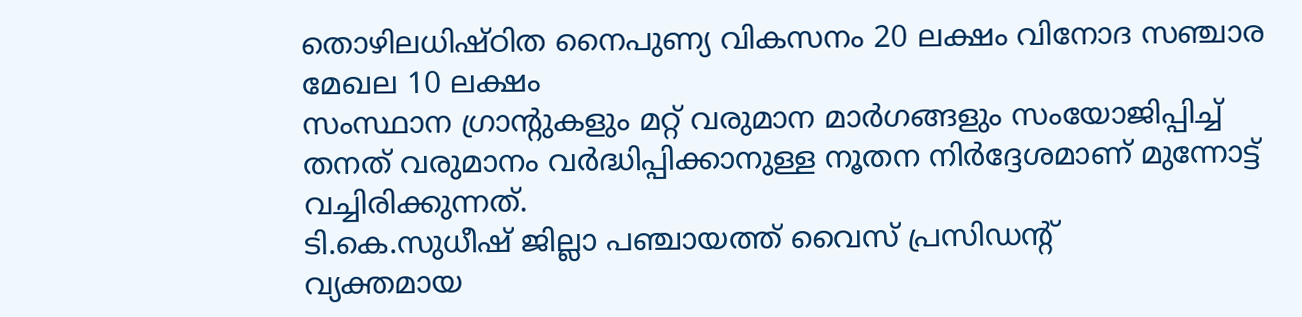തൊഴിലധിഷ്ഠിത നൈപുണ്യ വികസനം 20 ലക്ഷം വിനോദ സഞ്ചാര മേഖല 10 ലക്ഷം
സംസ്ഥാന ഗ്രാന്റുകളും മറ്റ് വരുമാന മാർഗങ്ങളും സംയോജിപ്പിച്ച് തനത് വരുമാനം വർദ്ധിപ്പിക്കാനുള്ള നൂതന നിർദ്ദേശമാണ് മുന്നോട്ട് വച്ചിരിക്കുന്നത്.
ടി.കെ.സുധീഷ് ജില്ലാ പഞ്ചായത്ത് വൈസ് പ്രസിഡന്റ്
വ്യക്തമായ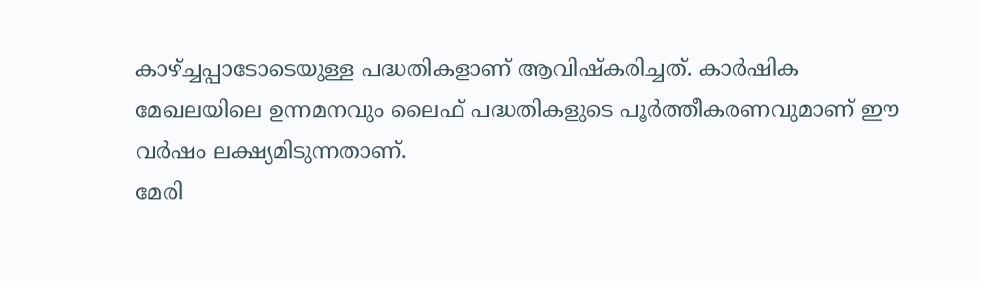കാഴ്ച്ചപ്പാടോടെയുള്ള പദ്ധതികളാണ് ആവിഷ്കരിച്ചത്. കാർഷിക മേഖലയിലെ ഉന്നമനവും ലൈഫ് പദ്ധതികളുടെ പൂർത്തീകരണവുമാണ് ഈ വർഷം ലക്ഷ്യമിടുന്നതാണ്.
മേരി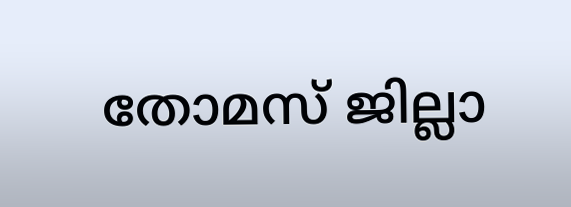തോമസ് ജില്ലാ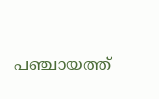പഞ്ചായത്ത്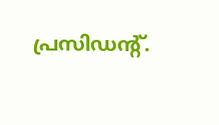പ്രസിഡന്റ്.